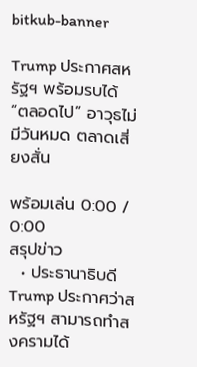bitkub-banner

Trump ประกาศสหรัฐฯ พร้อมรบได้ “ตลอดไป” อาวุธไม่มีวันหมด ตลาดเสี่ยงสั่น

พร้อมเล่น 0:00 / 0:00
สรุปข่าว
  • ประธานาธิบดี Trump ประกาศว่าสหรัฐฯ สามารถทำสงครามได้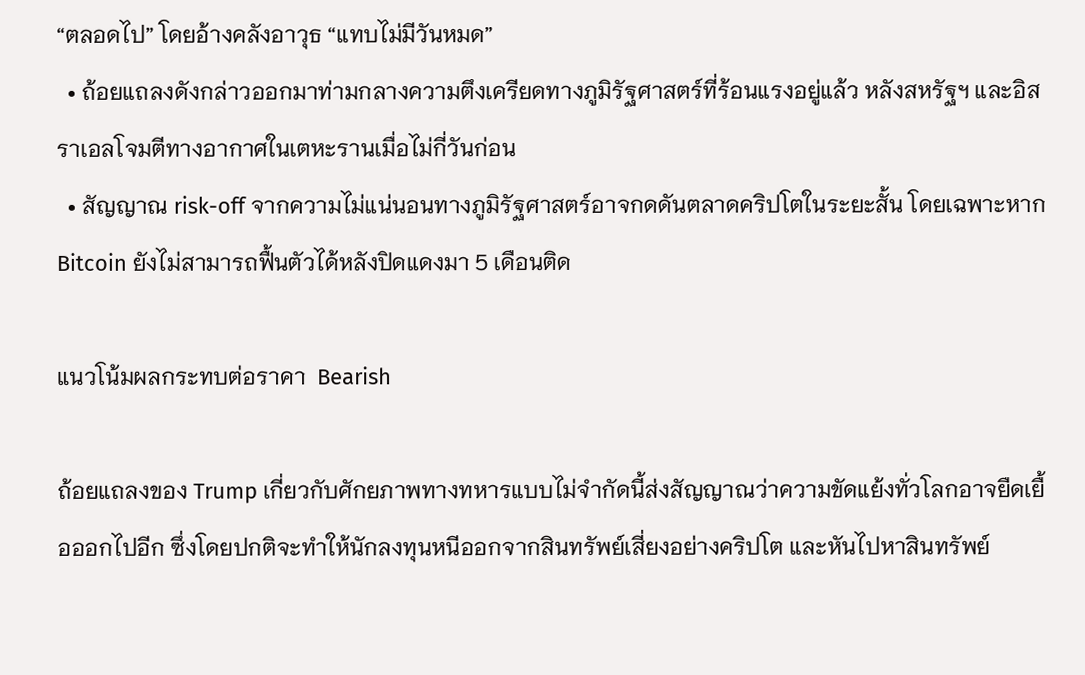“ตลอดไป” โดยอ้างคลังอาวุธ “แทบไม่มีวันหมด”
  • ถ้อยแถลงดังกล่าวออกมาท่ามกลางความตึงเครียดทางภูมิรัฐศาสตร์ที่ร้อนแรงอยู่แล้ว หลังสหรัฐฯ และอิสราเอลโจมตีทางอากาศในเตหะรานเมื่อไม่กี่วันก่อน
  • สัญญาณ risk-off จากความไม่แน่นอนทางภูมิรัฐศาสตร์อาจกดดันตลาดคริปโตในระยะสั้น โดยเฉพาะหาก Bitcoin ยังไม่สามารถฟื้นตัวได้หลังปิดแดงมา 5 เดือนติด

แนวโน้มผลกระทบต่อราคา  Bearish

ถ้อยแถลงของ Trump เกี่ยวกับศักยภาพทางทหารแบบไม่จำกัดนี้ส่งสัญญาณว่าความขัดแย้งทั่วโลกอาจยืดเยื้อออกไปอีก ซึ่งโดยปกติจะทำให้นักลงทุนหนีออกจากสินทรัพย์เสี่ยงอย่างคริปโต และหันไปหาสินทรัพย์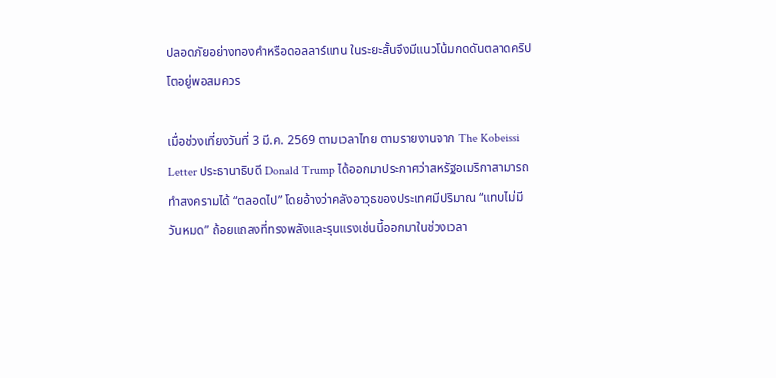ปลอดภัยอย่างทองคำหรือดอลลาร์แทน ในระยะสั้นจึงมีแนวโน้มกดดันตลาดคริปโตอยู่พอสมควร

เมื่อช่วงเที่ยงวันที่ 3 มี.ค. 2569 ตามเวลาไทย ตามรายงานจาก The Kobeissi Letter ประธานาธิบดี Donald Trump ได้ออกมาประกาศว่าสหรัฐอเมริกาสามารถทำสงครามได้ “ตลอดไป” โดยอ้างว่าคลังอาวุธของประเทศมีปริมาณ “แทบไม่มีวันหมด” ถ้อยแถลงที่ทรงพลังและรุนแรงเช่นนี้ออกมาในช่วงเวลา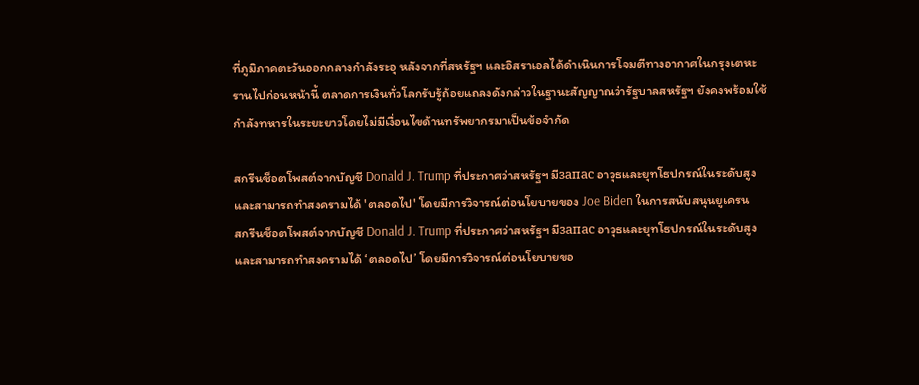ที่ภูมิภาคตะวันออกกลางกำลังระอุ หลังจากที่สหรัฐฯ และอิสราเอลได้ดำเนินการโจมตีทางอากาศในกรุงเตหะรานไปก่อนหน้านี้ ตลาดการเงินทั่วโลกรับรู้ถ้อยแถลงดังกล่าวในฐานะสัญญาณว่ารัฐบาลสหรัฐฯ ยังคงพร้อมใช้กำลังทหารในระยะยาวโดยไม่มีเงื่อนไขด้านทรัพยากรมาเป็นข้อจำกัด

สกรีนช็อตโพสต์จากบัญชี Donald J. Trump ที่ประกาศว่าสหรัฐฯ มีзапас อาวุธและยุทโธปกรณ์ในระดับสูงและสามารถทำสงครามได้ 'ตลอดไป' โดยมีการวิจารณ์ต่อนโยบายของ Joe Biden ในการสนับสนุนยูเครน
สกรีนช็อตโพสต์จากบัญชี Donald J. Trump ที่ประกาศว่าสหรัฐฯ มีзапас อาวุธและยุทโธปกรณ์ในระดับสูงและสามารถทำสงครามได้ ‘ตลอดไป’ โดยมีการวิจารณ์ต่อนโยบายขอ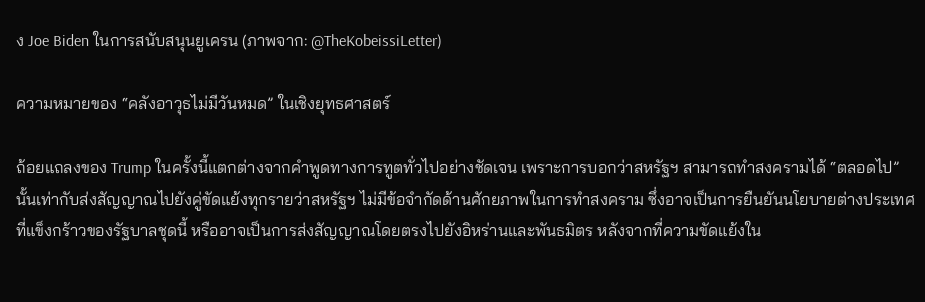ง Joe Biden ในการสนับสนุนยูเครน (ภาพจาก: @TheKobeissiLetter)

ความหมายของ “คลังอาวุธไม่มีวันหมด” ในเชิงยุทธศาสตร์

ถ้อยแถลงของ Trump ในครั้งนี้แตกต่างจากคำพูดทางการทูตทั่วไปอย่างชัดเจน เพราะการบอกว่าสหรัฐฯ สามารถทำสงครามได้ “ตลอดไป” นั้นเท่ากับส่งสัญญาณไปยังคู่ขัดแย้งทุกรายว่าสหรัฐฯ ไม่มีข้อจำกัดด้านศักยภาพในการทำสงคราม ซึ่งอาจเป็นการยืนยันนโยบายต่างประเทศที่แข็งกร้าวของรัฐบาลชุดนี้ หรืออาจเป็นการส่งสัญญาณโดยตรงไปยังอิหร่านและพันธมิตร หลังจากที่ความขัดแย้งใน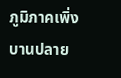ภูมิภาคเพิ่งบานปลาย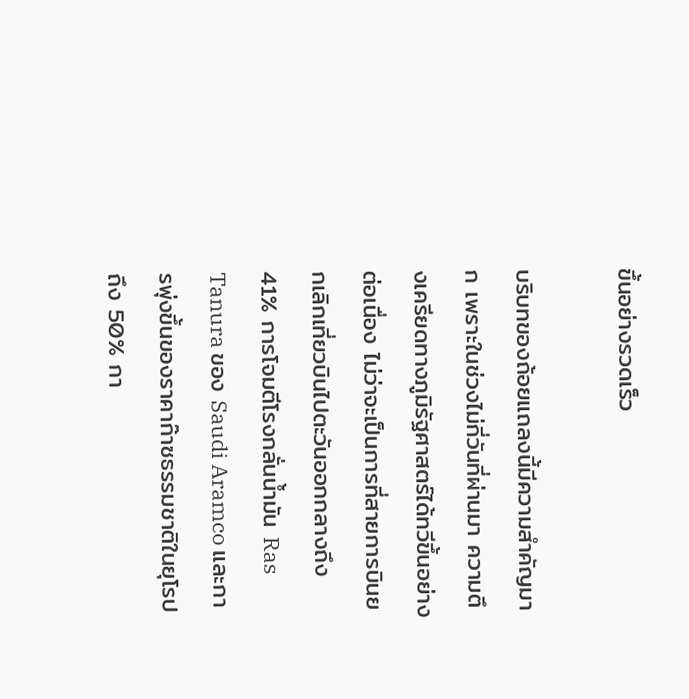ขึ้นอย่างรวดเร็ว

บริบทของถ้อยแถลงนี้มีความสำคัญมาก เพราะในช่วงไม่กี่วันที่ผ่านมา ความตึงเครียดทางภูมิรัฐศาสตร์ได้ทวีขึ้นอย่างต่อเนื่อง ไม่ว่าจะเป็นการที่สายการบินยกเลิกเที่ยวบินไปตะวันออกกลางถึง 41% การโจมตีโรงกลั่นน้ำมัน Ras Tanura ของ Saudi Aramco และการพุ่งขึ้นของราคาก๊าซธรรมชาติในยุโรปถึง 50% กา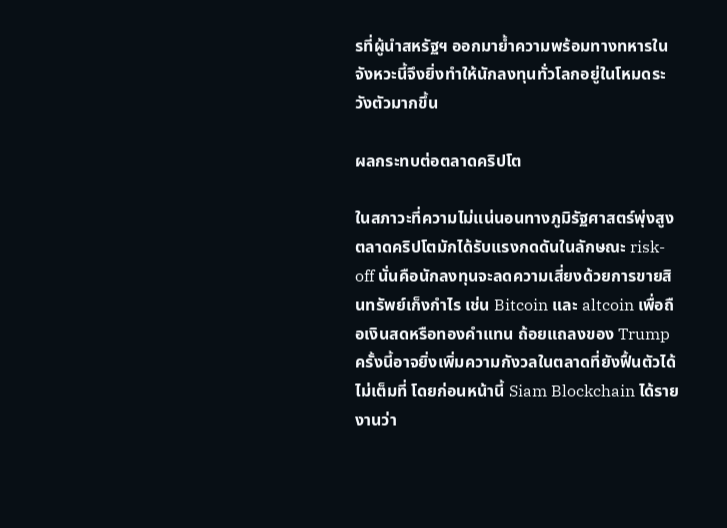รที่ผู้นำสหรัฐฯ ออกมาย้ำความพร้อมทางทหารในจังหวะนี้จึงยิ่งทำให้นักลงทุนทั่วโลกอยู่ในโหมดระวังตัวมากขึ้น

ผลกระทบต่อตลาดคริปโต

ในสภาวะที่ความไม่แน่นอนทางภูมิรัฐศาสตร์พุ่งสูง ตลาดคริปโตมักได้รับแรงกดดันในลักษณะ risk-off นั่นคือนักลงทุนจะลดความเสี่ยงด้วยการขายสินทรัพย์เก็งกำไร เช่น Bitcoin และ altcoin เพื่อถือเงินสดหรือทองคำแทน ถ้อยแถลงของ Trump ครั้งนี้อาจยิ่งเพิ่มความกังวลในตลาดที่ยังฟื้นตัวได้ไม่เต็มที่ โดยก่อนหน้านี้ Siam Blockchain ได้รายงานว่า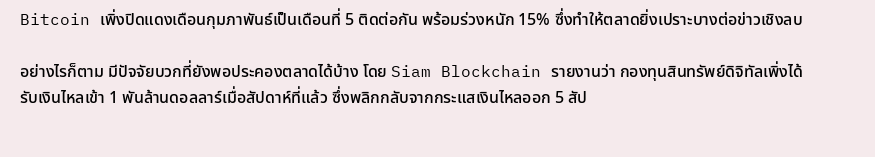Bitcoin เพิ่งปิดแดงเดือนกุมภาพันธ์เป็นเดือนที่ 5 ติดต่อกัน พร้อมร่วงหนัก 15% ซึ่งทำให้ตลาดยิ่งเปราะบางต่อข่าวเชิงลบ

อย่างไรก็ตาม มีปัจจัยบวกที่ยังพอประคองตลาดได้บ้าง โดย Siam Blockchain รายงานว่า กองทุนสินทรัพย์ดิจิทัลเพิ่งได้รับเงินไหลเข้า 1 พันล้านดอลลาร์เมื่อสัปดาห์ที่แล้ว ซึ่งพลิกกลับจากกระแสเงินไหลออก 5 สัป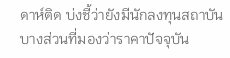ดาห์ติด บ่งชี้ว่ายังมีนักลงทุนสถาบันบางส่วนที่มองว่าราคาปัจจุบัน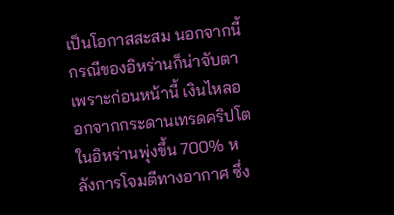เป็นโอกาสสะสม นอกจากนี้ กรณีของอิหร่านก็น่าจับตา เพราะก่อนหน้านี้ เงินไหลออกจากกระดานเทรดคริปโตในอิหร่านพุ่งขึ้น 700% หลังการโจมตีทางอากาศ ซึ่ง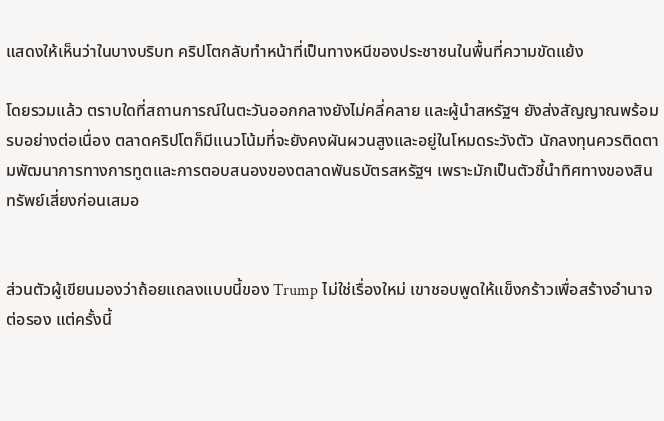แสดงให้เห็นว่าในบางบริบท คริปโตกลับทำหน้าที่เป็นทางหนีของประชาชนในพื้นที่ความขัดแย้ง

โดยรวมแล้ว ตราบใดที่สถานการณ์ในตะวันออกกลางยังไม่คลี่คลาย และผู้นำสหรัฐฯ ยังส่งสัญญาณพร้อมรบอย่างต่อเนื่อง ตลาดคริปโตก็มีแนวโน้มที่จะยังคงผันผวนสูงและอยู่ในโหมดระวังตัว นักลงทุนควรติดตามพัฒนาการทางการทูตและการตอบสนองของตลาดพันธบัตรสหรัฐฯ เพราะมักเป็นตัวชี้นำทิศทางของสินทรัพย์เสี่ยงก่อนเสมอ


ส่วนตัวผู้เขียนมองว่าถ้อยแถลงแบบนี้ของ Trump ไม่ใช่เรื่องใหม่ เขาชอบพูดให้แข็งกร้าวเพื่อสร้างอำนาจต่อรอง แต่ครั้งนี้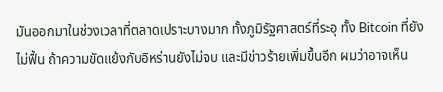มันออกมาในช่วงเวลาที่ตลาดเปราะบางมาก ทั้งภูมิรัฐศาสตร์ที่ระอุ ทั้ง Bitcoin ที่ยังไม่ฟื้น ถ้าความขัดแย้งกับอิหร่านยังไม่จบ และมีข่าวร้ายเพิ่มขึ้นอีก ผมว่าอาจเห็น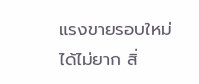แรงขายรอบใหม่ได้ไม่ยาก สิ่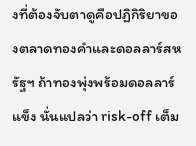งที่ต้องจับตาดูคือปฏิกิริยาของตลาดทองคำและดอลลาร์สหรัฐฯ ถ้าทองพุ่งพร้อมดอลลาร์แข็ง นั่นแปลว่า risk-off เต็ม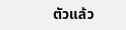ตัวแล้ว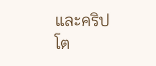และคริปโต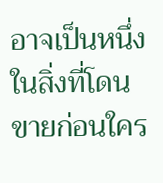อาจเป็นหนึ่งในสิ่งที่โดนขายก่อนใคร